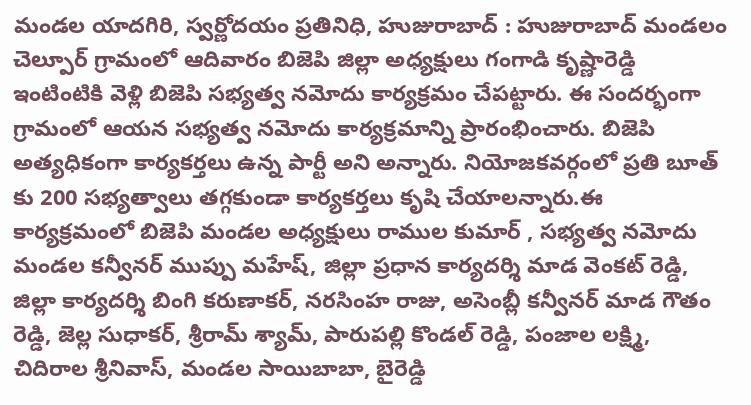మండల యాదగిరి, స్వర్ణోదయం ప్రతినిధి, హుజురాబాద్ : హుజురాబాద్ మండలం చెల్పూర్ గ్రామంలో ఆదివారం బిజెపి జిల్లా అధ్యక్షులు గంగాడి కృష్ణారెడ్డి ఇంటింటికి వెళ్లి బిజెపి సభ్యత్వ నమోదు కార్యక్రమం చేపట్టారు. ఈ సందర్భంగా గ్రామంలో ఆయన సభ్యత్వ నమోదు కార్యక్రమాన్ని ప్రారంభించారు. బిజెపి అత్యధికంగా కార్యకర్తలు ఉన్న పార్టీ అని అన్నారు. నియోజకవర్గంలో ప్రతి బూత్ కు 200 సభ్యత్వాలు తగ్గకుండా కార్యకర్తలు కృషి చేయాలన్నారు.ఈ కార్యక్రమంలో బిజెపి మండల అధ్యక్షులు రాముల కుమార్ , సభ్యత్వ నమోదు మండల కన్వీనర్ ముప్పు మహేష్, జిల్లా ప్రధాన కార్యదర్శి మాడ వెంకట్ రెడ్డి, జిల్లా కార్యదర్శి బింగి కరుణాకర్, నరసింహ రాజు, అసెంబ్లీ కన్వీనర్ మాడ గౌతం రెడ్డి, జెల్ల సుధాకర్, శ్రీరామ్ శ్యామ్, పారుపల్లి కొండల్ రెడ్డి, పంజాల లక్ష్మి, చిదిరాల శ్రీనివాస్, మండల సాయిబాబా, బైరెడ్డి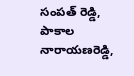సంపత్ రెడ్డి, పాకాల నారాయణరెడ్డి,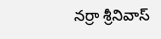నర్రా శ్రీనివాస్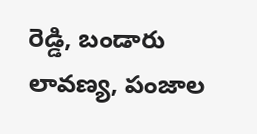రెడ్డి, బండారు లావణ్య, పంజాల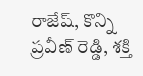రాజేష్, కొన్ని ప్రవీణ్ రెడ్డి, శక్తి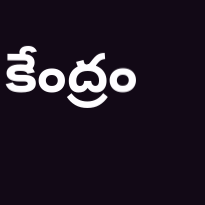కేంద్రం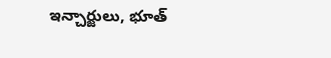ఇన్చార్జులు, భూత్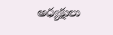అధ్యక్షులు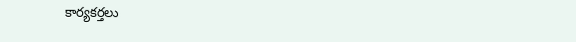కార్యకర్తలు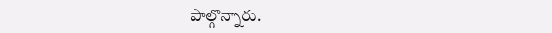పాల్గొన్నారు.